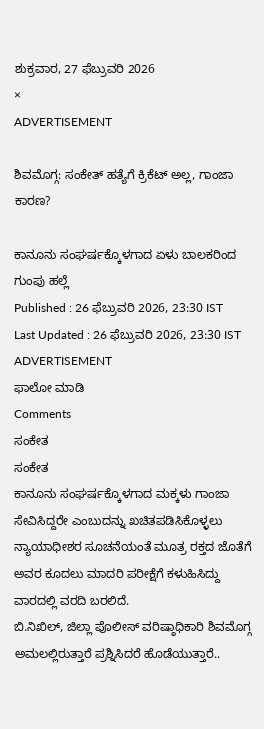ಶುಕ್ರವಾರ, 27 ಫೆಬ್ರುವರಿ 2026
×
ADVERTISEMENT

ಶಿವಮೊಗ್ಗ: ಸಂಕೇತ್‌ ಹತ್ಯೆಗೆ ಕ್ರಿಕೆಟ್ ಅಲ್ಲ, ಗಾಂಜಾ ಕಾರಣ?

ಕಾನೂನು ಸಂಘರ್ಷಕ್ಕೊಳಗಾದ ಏಳು ಬಾಲಕರಿಂದ ಗುಂಪು ಹಲ್ಲೆ
Published : 26 ಫೆಬ್ರುವರಿ 2026, 23:30 IST
Last Updated : 26 ಫೆಬ್ರುವರಿ 2026, 23:30 IST
ADVERTISEMENT
ಫಾಲೋ ಮಾಡಿ
Comments
ಸಂಕೇತ
ಸಂಕೇತ
ಕಾನೂನು ಸಂಘರ್ಷಕ್ಕೊಳಗಾದ ಮಕ್ಕಳು ಗಾಂಜಾ ಸೇವಿಸಿದ್ದರೇ ಎಂಬುದನ್ನು ಖಚಿತಪಡಿಸಿಕೊಳ್ಳಲು ನ್ಯಾಯಾಧೀಶರ ಸೂಚನೆಯಂತೆ ಮೂತ್ರ ರಕ್ತದ ಜೊತೆಗೆ ಅವರ ಕೂದಲು ಮಾದರಿ ಪರೀಕ್ಷೆಗೆ ಕಳುಹಿಸಿದ್ದು ವಾರದಲ್ಲಿ ವರದಿ ಬರಲಿದೆ.
ಬಿ.ನಿಖಿಲ್, ಜಿಲ್ಲಾ ಪೊಲೀಸ್‌ ವರಿಷ್ಠಾಧಿಕಾರಿ ಶಿವಮೊಗ್ಗ
ಅಮಲಲ್ಲಿರುತ್ತಾರೆ ಪ್ರಶ್ನಿಸಿದರೆ ಹೊಡೆಯುತ್ತಾರೆ..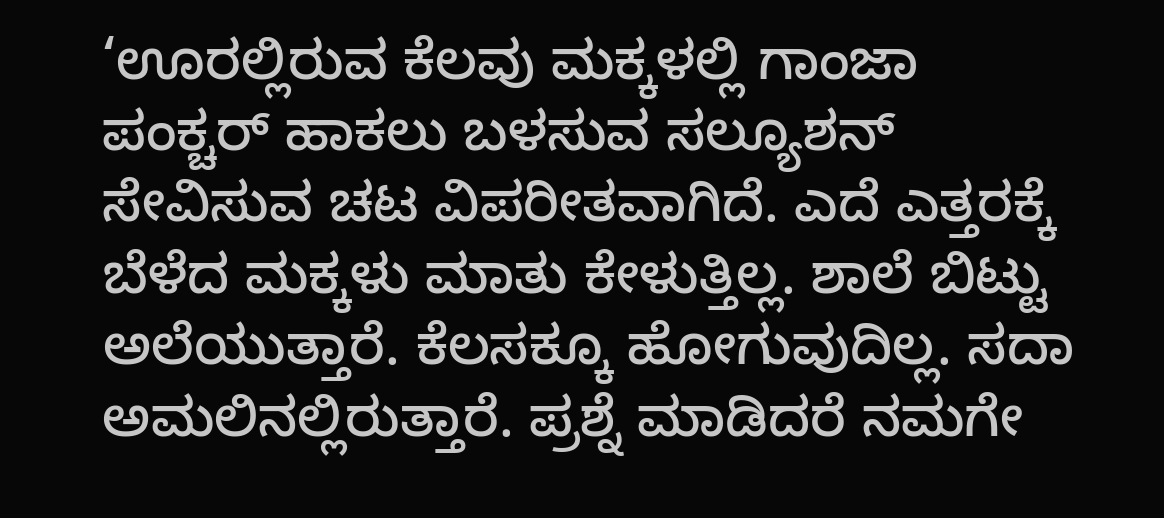‘ಊರಲ್ಲಿರುವ ಕೆಲವು ಮಕ್ಕಳಲ್ಲಿ ಗಾಂಜಾ ಪಂಕ್ಚರ್‌ ಹಾಕಲು ಬಳಸುವ ಸಲ್ಯೂಶನ್ ಸೇವಿಸುವ ಚಟ ವಿಪರೀತವಾಗಿದೆ. ಎದೆ ಎತ್ತರಕ್ಕೆ ಬೆಳೆದ ಮಕ್ಕಳು ಮಾತು ಕೇಳುತ್ತಿಲ್ಲ. ಶಾಲೆ ಬಿಟ್ಟು ಅಲೆಯುತ್ತಾರೆ. ಕೆಲಸಕ್ಕೂ ಹೋಗುವುದಿಲ್ಲ. ಸದಾ ಅಮಲಿನಲ್ಲಿರುತ್ತಾರೆ. ಪ್ರಶ್ನೆ ಮಾಡಿದರೆ ನಮಗೇ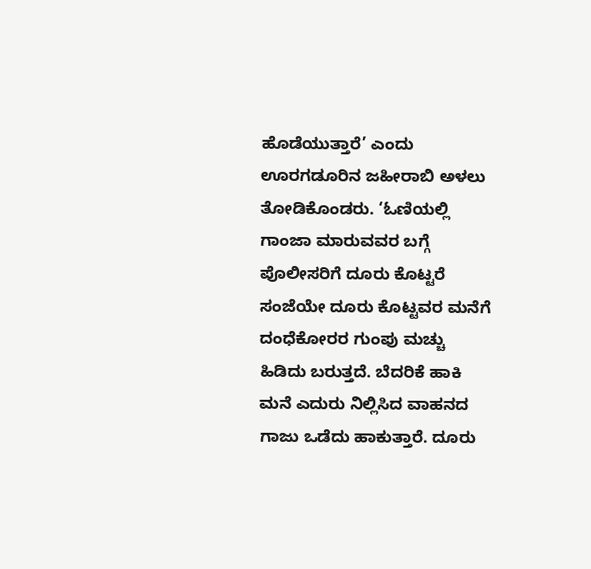ಹೊಡೆಯುತ್ತಾರೆ’ ಎಂದು ಊರಗಡೂರಿನ ಜಹೀರಾಬಿ ಅಳಲು ತೋಡಿಕೊಂಡರು. ‘ಓಣಿಯಲ್ಲಿ ಗಾಂಜಾ ಮಾರುವವರ ಬಗ್ಗೆ ಪೊಲೀಸರಿಗೆ ದೂರು ಕೊಟ್ಟರೆ ಸಂಜೆಯೇ ದೂರು ಕೊಟ್ಟವರ ಮನೆಗೆ ದಂಧೆಕೋರರ ಗುಂಪು ಮಚ್ಚು ಹಿಡಿದು ಬರುತ್ತದೆ. ಬೆದರಿಕೆ ಹಾಕಿ ಮನೆ ಎದುರು ನಿಲ್ಲಿಸಿದ ವಾಹನದ ಗಾಜು ಒಡೆದು ಹಾಕುತ್ತಾರೆ. ದೂರು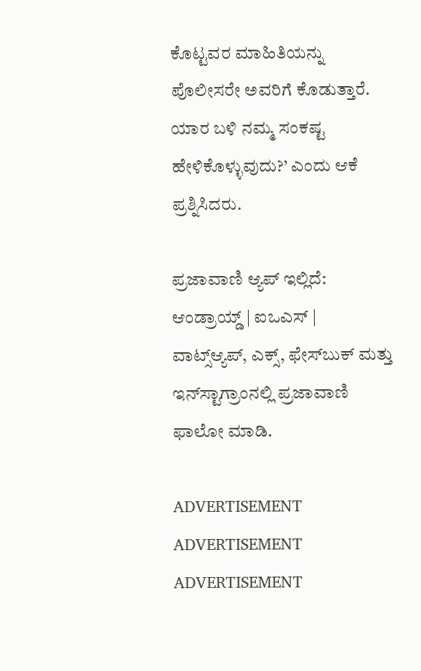ಕೊಟ್ಟವರ ಮಾಹಿತಿಯನ್ನು ಪೊಲೀಸರೇ ಅವರಿಗೆ ಕೊಡುತ್ತಾರೆ. ಯಾರ ಬಳಿ ನಮ್ಮ ಸಂಕಷ್ಟ ಹೇಳಿಕೊಳ್ಳುವುದು?’ ಎಂದು ಆಕೆ ಪ್ರಶ್ನಿಸಿದರು.

ಪ್ರಜಾವಾಣಿ ಆ್ಯಪ್ ಇಲ್ಲಿದೆ: ಆಂಡ್ರಾಯ್ಡ್ | ಐಒಎಸ್ | ವಾಟ್ಸ್ಆ್ಯಪ್, ಎಕ್ಸ್, ಫೇಸ್‌ಬುಕ್ ಮತ್ತು ಇನ್‌ಸ್ಟಾಗ್ರಾಂನಲ್ಲಿ ಪ್ರಜಾವಾಣಿ ಫಾಲೋ ಮಾಡಿ.

ADVERTISEMENT
ADVERTISEMENT
ADVERTISEMENT